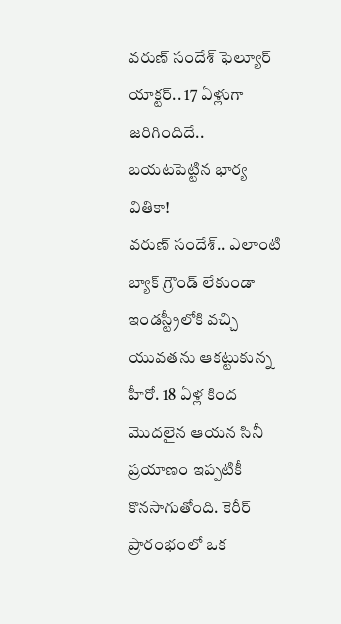వరుణ్ సందేశ్ ఫెల్యూర్ యాక్టర్.. 17 ఏళ్లుగా జరిగిందిదే.. బయటపెట్టిన భార్య వితికా!
వరుణ్ సందేశ్.. ఎలాంటి బ్యాక్ గ్రౌండ్ లేకుండా ఇండస్ట్రీలోకి వచ్చి యువతను ఆకట్టుకున్న హీరో. 18 ఏళ్ల కింద మొదలైన ఆయన సినీ ప్రయాణం ఇప్పటికీ కొనసాగుతోంది. కెరీర్ ప్రారంభంలో ఒక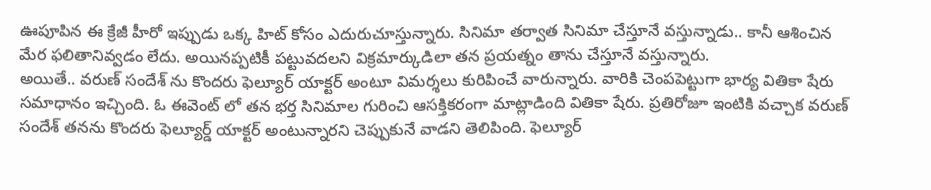ఊపూపిన ఈ క్రేజీ హీరో ఇప్పుడు ఒక్క హిట్ కోసం ఎదురుచూస్తున్నారు. సినిమా తర్వాత సినిమా చేస్తూనే వస్తున్నాడు.. కానీ ఆశించిన మేర ఫలితానివ్వడం లేదు. అయినప్పటికీ పట్టువదలని విక్రమార్కుడిలా తన ప్రయత్నం తాను చేస్తూనే వస్తున్నారు.
అయితే.. వరుణ్ సందేశ్ ను కొందరు ఫెల్యూర్ యాక్టర్ అంటూ విమర్శలు కురిపించే వారున్నారు. వారికి చెంపపెట్టుగా భార్య వితికా షేరు సమాధానం ఇచ్చింది. ఓ ఈవెంట్ లో తన భర్త సినిమాల గురించి ఆసక్తికరంగా మాట్లాడింది వితికా షేరు. ప్రతిరోజూ ఇంటికి వచ్చాక వరుణ్ సందేశ్ తనను కొందరు ఫెల్యూర్డ్ యాక్టర్ అంటున్నారని చెప్పుకునే వాడని తెలిపింది. ఫెల్యూర్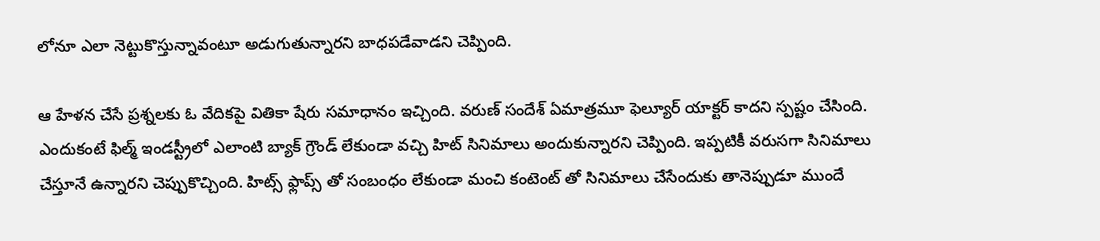లోనూ ఎలా నెట్టుకొస్తున్నావంటూ అడుగుతున్నారని బాధపడేవాడని చెప్పింది.

ఆ హేళన చేసే ప్రశ్నలకు ఓ వేదికపై వితికా షేరు సమాధానం ఇచ్చింది. వరుణ్ సందేశ్ ఏమాత్రమూ ఫెల్యూర్ యాక్టర్ కాదని స్పష్టం చేసింది. ఎందుకంటే ఫిల్మ్ ఇండస్ట్రీలో ఎలాంటి బ్యాక్ గ్రౌండ్ లేకుండా వచ్చి హిట్ సినిమాలు అందుకున్నారని చెప్పింది. ఇప్పటికీ వరుసగా సినిమాలు చేస్తూనే ఉన్నారని చెప్పుకొచ్చింది. హిట్స్ ఫ్లాప్స్ తో సంబంధం లేకుండా మంచి కంటెంట్ తో సినిమాలు చేసేందుకు తానెప్పుడూ ముందే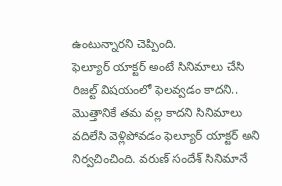ఉంటున్నారని చెప్పింది.
ఫెల్యూర్ యాక్టర్ అంటే సినిమాలు చేసి రిజల్ట్ విషయంలో ఫెలవ్వడం కాదని.. మొత్తానికే తమ వల్ల కాదని సినిమాలు వదిలేసి వెళ్లిపోవడం ఫెల్యూర్ యాక్టర్ అని నిర్వచించింది. వరుణ్ సందేశ్ సినిమానే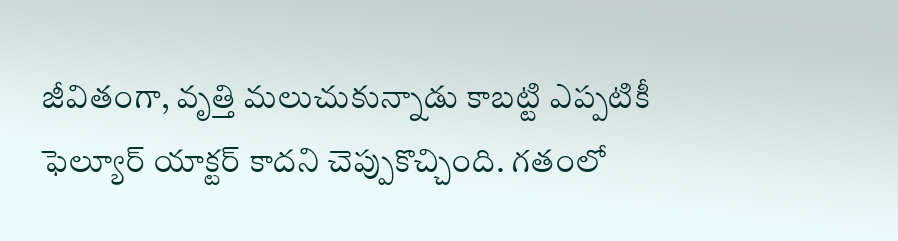జీవితంగా, వృత్తి మలుచుకున్నాడు కాబట్టి ఎప్పటికీ ఫెల్యూర్ యాక్టర్ కాదని చెప్పుకొచ్చింది. గతంలో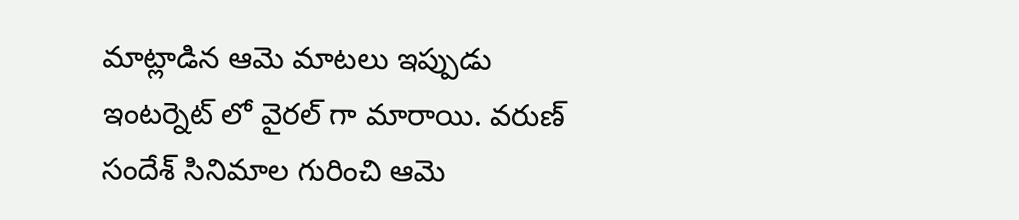మాట్లాడిన ఆమె మాటలు ఇప్పుడు ఇంటర్నెట్ లో వైరల్ గా మారాయి. వరుణ్ సందేశ్ సినిమాల గురించి ఆమె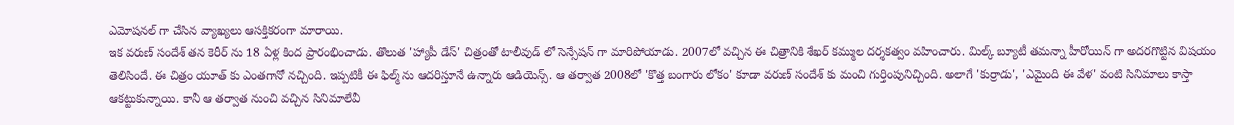ఎమోషనల్ గా చేసిన వ్యాఖ్యలు ఆసక్తికరంగా మారాయి.
ఇక వరుణ్ సందేశ్ తన కెరీర్ ను 18 ఏళ్ల కింద ప్రారంభించాడు. తొలుత 'హ్యాపీ డేస్' చిత్రంతో టాలీవుడ్ లో సెన్సేషన్ గా మారిపోయాడు. 2007లో వచ్చిన ఈ చిత్రానికి శేఖర్ కమ్ముల దర్శకత్వం వహించారు. మిల్క్ బ్యూటీ తమన్నా హీరోయిన్ గా అదరగొట్టిన విషయం తెలిసిందే. ఈ చిత్రం యూత్ కు ఎంతగానో నచ్చింది. ఇప్పటికీ ఈ ఫిల్మ్ ను ఆదరిస్తూనే ఉన్నారు ఆడియెన్స్. ఆ తర్వాత 2008లో 'కొత్త బంగారు లోకం' కూడా వరుణ్ సందేశ్ కు మంచి గుర్తింపునిచ్చింది. అలాగే 'కుర్రాడు', 'ఎమైంది ఈ వేళ' వంటి సినిమాలు కాస్తా ఆకట్టుకున్నాయి. కానీ ఆ తర్వాత నుంచి వచ్చిన సినిమాలేవీ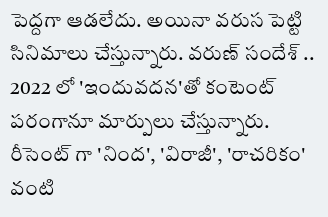పెద్దగా ఆడలేదు. అయినా వరుస పెట్టి సినిమాలు చేస్తున్నారు. వరుణ్ సందేశ్ .. 2022 లో 'ఇందువదన'తో కంటెంట్ పరంగానూ మార్పులు చేస్తున్నారు. రీసెంట్ గా 'నింద', 'విరాజీ', 'రాచరికం' వంటి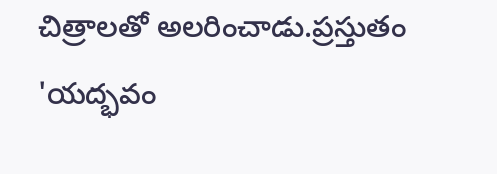చిత్రాలతో అలరించాడు.ప్రస్తుతం 'యద్భవం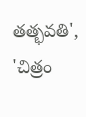తత్భవతి', 'చిత్రం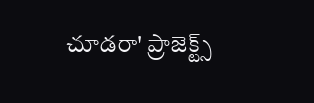చూడరా' ప్రాజెక్ట్స్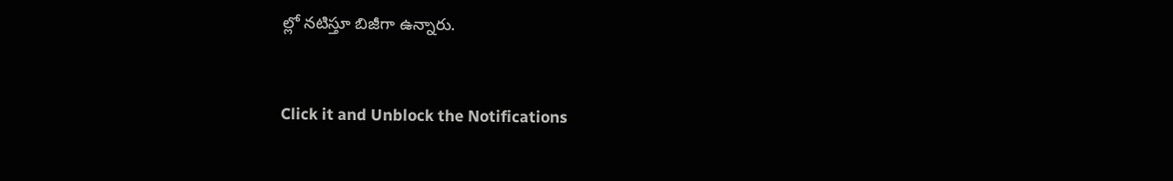ల్లో నటిస్తూ బిజీగా ఉన్నారు.


Click it and Unblock the Notifications